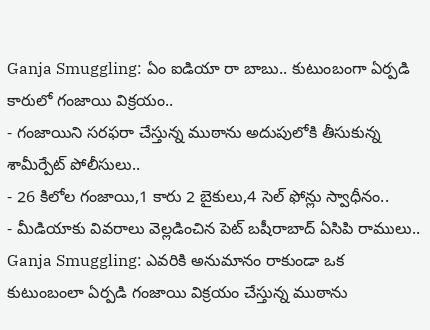Ganja Smuggling: ఏం ఐడియా రా బాబు.. కుటుంబంగా ఏర్పడి కారులో గంజాయి విక్రయం..
- గంజాయిని సరఫరా చేస్తున్న ముఠాను అదుపులోకి తీసుకున్న శామీర్పేట్ పోలీసులు..
- 26 కిలోల గంజాయి,1 కారు 2 బైకులు,4 సెల్ ఫోన్లు స్వాధీనం..
- మీడియాకు వివరాలు వెల్లడించిన పెట్ బషీరాబాద్ ఏసిపి రాములు..
Ganja Smuggling: ఎవరికి అనుమానం రాకుండా ఒక కుటుంబంలా ఏర్పడి గంజాయి విక్రయం చేస్తున్న ముఠాను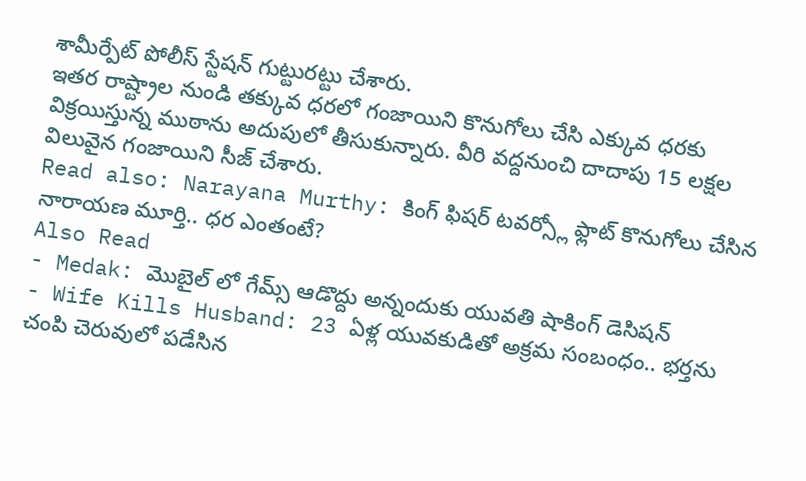శామీర్పేట్ పోలీస్ స్టేషన్ గుట్టురట్టు చేశారు.
ఇతర రాష్ట్రాల నుండి తక్కువ ధరలో గంజాయిని కొనుగోలు చేసి ఎక్కువ ధరకు విక్రయిస్తున్న ముఠాను అదుపులో తీసుకున్నారు. వీరి వద్దనుంచి దాదాపు 15 లక్షల విలువైన గంజాయిని సీజ్ చేశారు.
Read also: Narayana Murthy: కింగ్ ఫిషర్ టవర్స్లో ఫ్లాట్ కొనుగోలు చేసిన నారాయణ మూర్తి.. ధర ఎంతంటే?
Also Read
- Medak: మొబైల్ లో గేమ్స్ ఆడొద్దు అన్నందుకు యువతి షాకింగ్ డెసిషన్
- Wife Kills Husband: 23 ఏళ్ల యువకుడితో అక్రమ సంబంధం.. భర్తను చంపి చెరువులో పడేసిన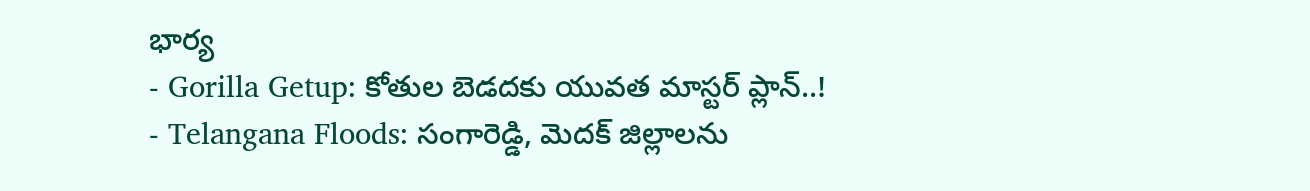భార్య
- Gorilla Getup: కోతుల బెడదకు యువత మాస్టర్ ప్లాన్..!
- Telangana Floods: సంగారెడ్డి, మెదక్ జిల్లాలను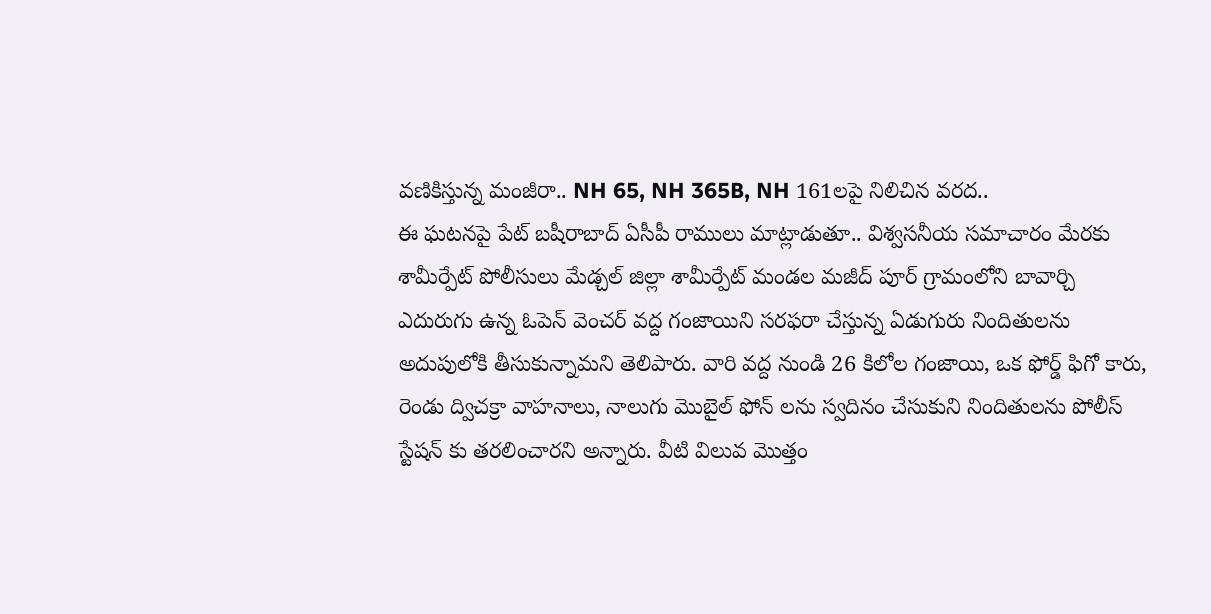వణికిస్తున్న మంజీరా.. NH 65, NH 365B, NH 161లపై నిలిచిన వరద..
ఈ ఘటనపై పేట్ బషీరాబాద్ ఏసీపీ రాములు మాట్లాడుతూ.. విశ్వసనీయ సమాచారం మేరకు శామీర్పేట్ పోలీసులు మేడ్చల్ జిల్లా శామీర్పేట్ మండల మజీద్ పూర్ గ్రామంలోని బావార్చి ఎదురుగు ఉన్న ఓపెన్ వెంచర్ వద్ద గంజాయిని సరఫరా చేస్తున్న ఏడుగురు నిందితులను అదుపులోకి తీసుకున్నామని తెలిపారు. వారి వద్ద నుండి 26 కిలోల గంజాయి, ఒక ఫోర్డ్ ఫిగో కారు, రెండు ద్విచక్రా వాహనాలు, నాలుగు మొబైల్ ఫోన్ లను స్వదినం చేసుకుని నిందితులను పోలీస్ స్టేషన్ కు తరలించారని అన్నారు. వీటి విలువ మొత్తం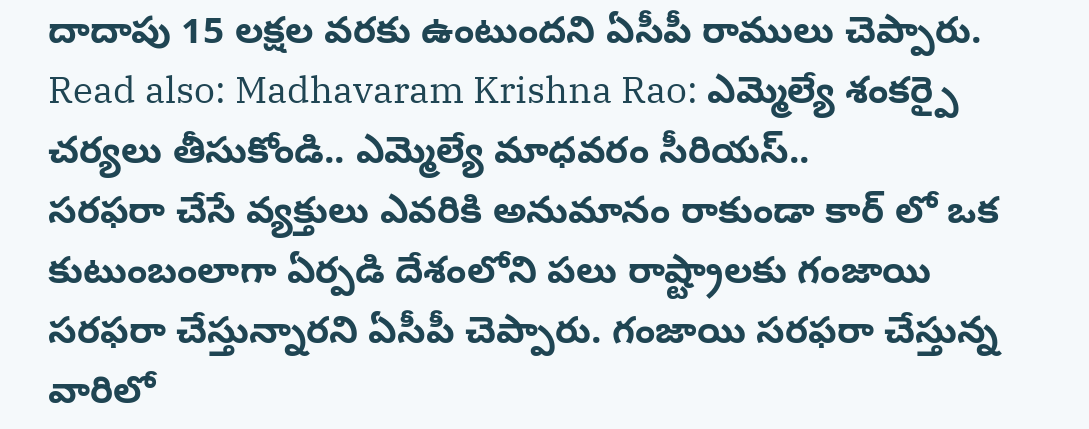దాదాపు 15 లక్షల వరకు ఉంటుందని ఏసీపీ రాములు చెప్పారు.
Read also: Madhavaram Krishna Rao: ఎమ్మెల్యే శంకర్పై చర్యలు తీసుకోండి.. ఎమ్మెల్యే మాధవరం సీరియస్..
సరఫరా చేసే వ్యక్తులు ఎవరికి అనుమానం రాకుండా కార్ లో ఒక కుటుంబంలాగా ఏర్పడి దేశంలోని పలు రాష్ట్రాలకు గంజాయి సరఫరా చేస్తున్నారని ఏసీపీ చెప్పారు. గంజాయి సరఫరా చేస్తున్న వారిలో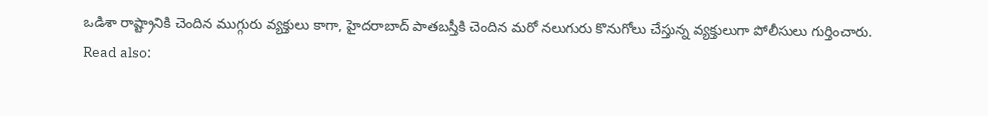ఒడిశా రాష్ట్రానికి చెందిన ముగ్గురు వ్యక్తులు కాగా, హైదరాబాద్ పాతబస్తీకి చెందిన మరో నలుగురు కొనుగోలు చేస్తున్న వ్యక్తులుగా పోలీసులు గుర్తించారు.
Read also: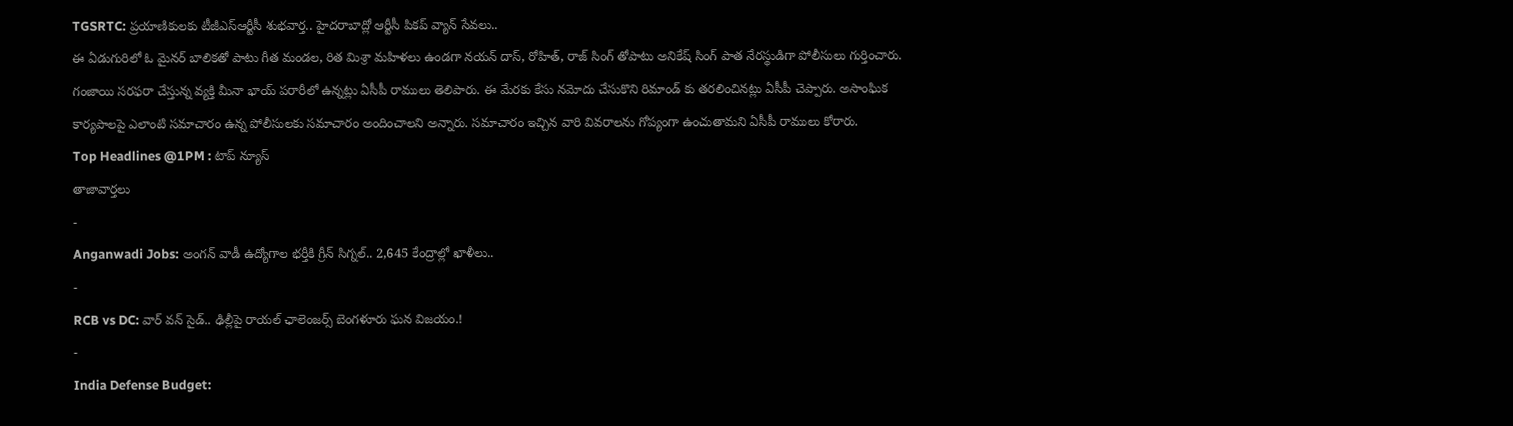TGSRTC: ప్రయాణికులకు టీజీఎస్ఆర్టీసీ శుభవార్త.. హైదరాబాద్లో ఆర్టీసీ పికప్ వ్యాన్ సేవలు..
ఈ ఏడుగురిలో ఓ మైనర్ బాలికతో పాటు గీత మండల, రిత మిశ్రా మహిళలు ఉండగా నయన్ దాస్, రోహిత్, రాజ్ సింగ్ తోపాటు అనికేష్ సింగ్ పాత నేరస్థుడిగా పోలీసులు గుర్తించారు. గంజాయి సరఫరా చేస్తున్న వ్యక్తి మీనా భాయ్ పరారీలో ఉన్నట్లు ఏసీపీ రాములు తెలిపారు. ఈ మేరకు కేసు నమోదు చేసుకొని రిమాండ్ కు తరలించినట్లు ఏసీపీ చెప్పారు. అసాంఘిక కార్యపాలపై ఎలాంటి సమాచారం ఉన్న పోలీసులకు సమాచారం అందించాలని అన్నారు. సమాచారం ఇచ్చిన వారి వివరాలను గోప్యంగా ఉంచుతామని ఏసీపీ రాములు కోరారు.
Top Headlines @1PM : టాప్ న్యూస్
తాజావార్తలు
-
Anganwadi Jobs: అంగన్ వాడీ ఉద్యోగాల భర్తీకి గ్రీన్ సిగ్నల్.. 2,645 కేంద్రాల్లో ఖాళీలు..
-
RCB vs DC: వార్ వన్ సైడ్.. ఢిల్లీపై రాయల్ ఛాలెంజర్స్ బెంగళూరు ఘన విజయం.!
-
India Defense Budget: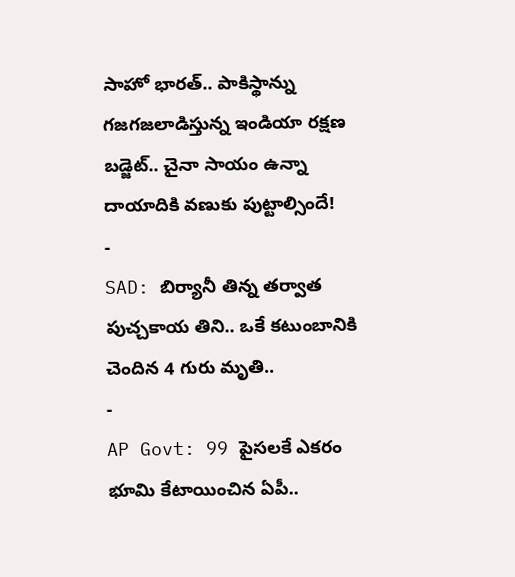సాహో భారత్.. పాకిస్థాన్ను గజగజలాడిస్తున్న ఇండియా రక్షణ బడ్జెట్.. చైనా సాయం ఉన్నా దాయాదికి వణుకు పుట్టాల్సిందే!
-
SAD: బిర్యానీ తిన్న తర్వాత పుచ్చకాయ తిని.. ఒకే కటుంబానికి చెందిన 4 గురు మృతి..
-
AP Govt: 99 పైసలకే ఎకరం భూమి కేటాయించిన ఏపీ..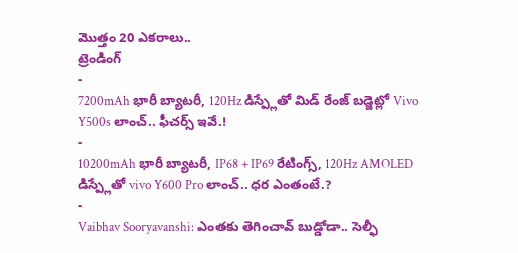మొత్తం 20 ఎకరాలు..
ట్రెండింగ్
-
7200mAh భారీ బ్యాటరీ, 120Hz డిస్ప్లేతో మిడ్ రేంజ్ బడ్జెట్లో Vivo Y500s లాంచ్.. ఫీచర్స్ ఇవే.!
-
10200mAh భారీ బ్యాటరీ, IP68 + IP69 రేటింగ్స్, 120Hz AMOLED డిస్ప్లేతో vivo Y600 Pro లాంచ్.. ధర ఎంతంటే.?
-
Vaibhav Sooryavanshi: ఎంతకు తెగించావ్ బుడ్డోడా.. సెల్ఫీ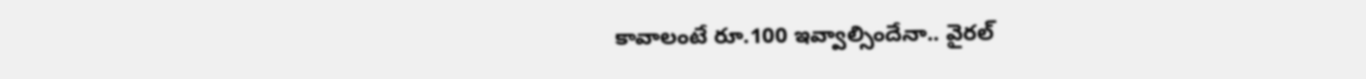కావాలంటే రూ.100 ఇవ్వాల్సిందేనా.. వైరల్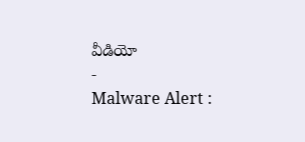వీడియో
-
Malware Alert :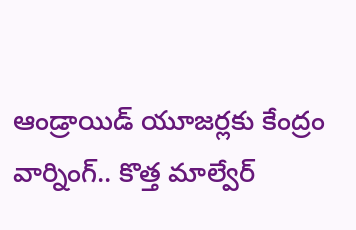ఆండ్రాయిడ్ యూజర్లకు కేంద్రం వార్నింగ్.. కొత్త మాల్వేర్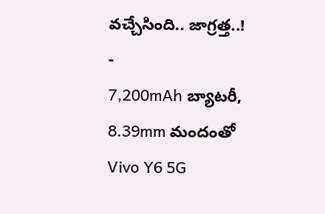వచ్చేసింది.. జాగ్రత్త..!
-
7,200mAh బ్యాటరీ, 8.39mm మందంతో Vivo Y6 5G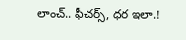లాంచ్.. ఫీచర్స్, ధర ఇలా.!